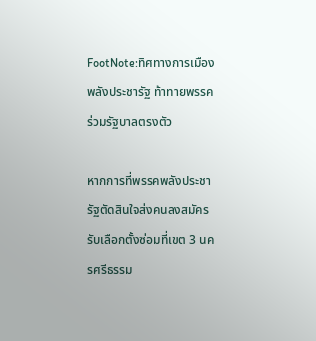FootNote:ทิศทางการเมืองพลังประชารัฐ ท้าทายพรรคร่วมรัฐบาลตรงตัว

หากการที่พรรคพลังประชารัฐตัดสินใจส่งคนลงสมัครรับเลือกตั้งซ่อมที่เขต 3 นครศรีธรรม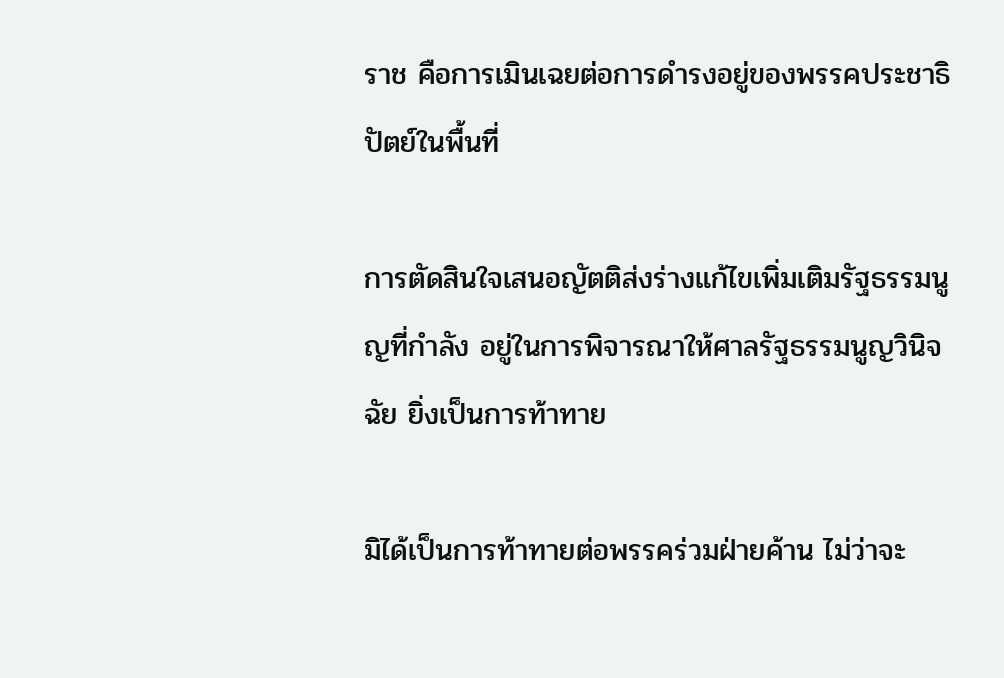ราช คือการเมินเฉยต่อการดำรงอยู่ของพรรคประชาธิปัตย์ในพื้นที่

การตัดสินใจเสนอญัตติส่งร่างแก้ไขเพิ่มเติมรัฐธรรมนูญที่กำลัง อยู่ในการพิจารณาให้ศาลรัฐธรรมนูญวินิจฉัย ยิ่งเป็นการท้าทาย

มิได้เป็นการท้าทายต่อพรรคร่วมฝ่ายค้าน ไม่ว่าจะ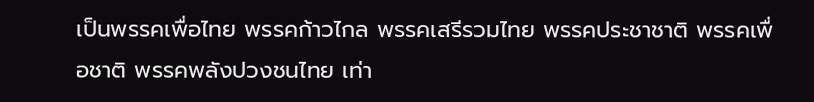เป็นพรรคเพื่อไทย พรรคก้าวไกล พรรคเสรีรวมไทย พรรคประชาชาติ พรรคเพื่อชาติ พรรคพลังปวงชนไทย เท่า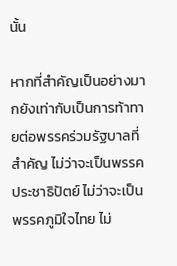นั้น

หากที่สำคัญเป็นอย่างมากยังเท่ากับเป็นการท้าทายต่อพรรคร่วมรัฐบาลที่สำคัญ ไม่ว่าจะเป็นพรรคประชาธิปัตย์ ไม่ว่าจะเป็นพรรคภูมิใจไทย ไม่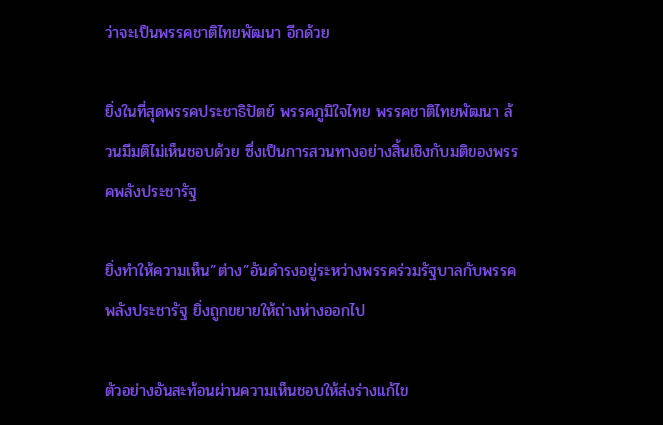ว่าจะเป็นพรรคชาติไทยพัฒนา อีกด้วย

ยิ่งในที่สุดพรรคประชาธิปัตย์ พรรคภูมิใจไทย พรรคชาติไทยพัฒนา ล้วนมีมติไม่เห็นชอบด้วย ซึ่งเป็นการสวนทางอย่างสิ้นเชิงกับมติของพรรคพลังประชารัฐ

ยิ่งทำให้ความเห็น”ต่าง”อันดำรงอยู่ระหว่างพรรคร่วมรัฐบาลกับพรรคพลังประชารัฐ ยิ่งถูกขยายให้ถ่างห่างออกไป

ตัวอย่างอันสะท้อนผ่านความเห็นชอบให้ส่งร่างแก้ไข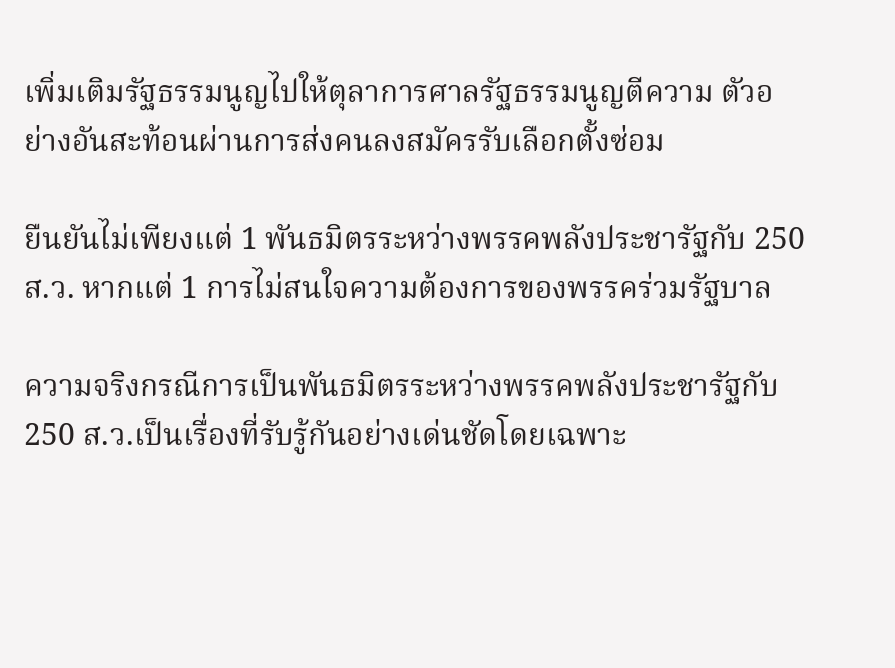เพิ่มเติมรัฐธรรมนูญไปให้ตุลาการศาลรัฐธรรมนูญตีความ ตัวอย่างอันสะท้อนผ่านการส่งคนลงสมัครรับเลือกตั้งซ่อม

ยืนยันไม่เพียงแต่ 1 พันธมิตรระหว่างพรรคพลังประชารัฐกับ 250 ส.ว. หากแต่ 1 การไม่สนใจความต้องการของพรรคร่วมรัฐบาล

ความจริงกรณีการเป็นพันธมิตรระหว่างพรรคพลังประชารัฐกับ 250 ส.ว.เป็นเรื่องที่รับรู้กันอย่างเด่นชัดโดยเฉพาะ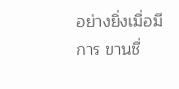อย่างยิ่งเมื่อมีการ ขานชื่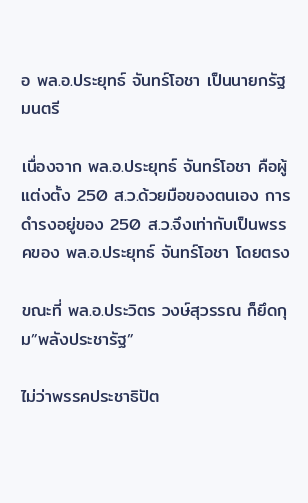อ พล.อ.ประยุทธ์ จันทร์โอชา เป็นนายกรัฐมนตรี

เนื่องจาก พล.อ.ประยุทธ์ จันทร์โอชา คือผู้แต่งตั้ง 250 ส.ว.ด้วยมือของตนเอง การดำรงอยู่ของ 250 ส.ว.จึงเท่ากับเป็นพรรคของ พล.อ.ประยุทธ์ จันทร์โอชา โดยตรง

ขณะที่ พล.อ.ประวิตร วงษ์สุวรรณ ก็ยึดกุม”พลังประชารัฐ”

ไม่ว่าพรรคประชาธิปัต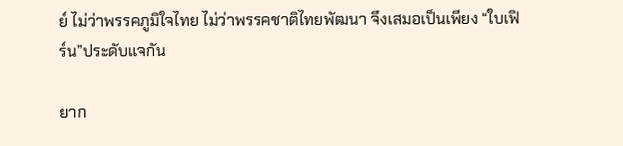ย์ ไม่ว่าพรรคภูมิใจไทย ไม่ว่าพรรคชาติไทยพัฒนา จึงเสมอเป็นเพียง “ใบเฟิร์น”ประดับแจกัน

ยาก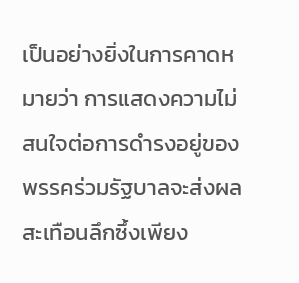เป็นอย่างยิ่งในการคาดหมายว่า การแสดงความไม่สนใจต่อการดำรงอยู่ของพรรคร่วมรัฐบาลจะส่งผลสะเทือนลึกซึ้งเพียง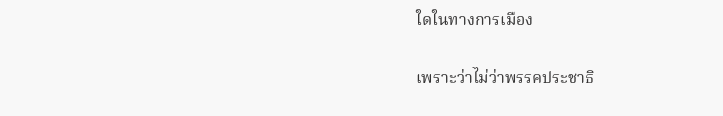ใดในทางการเมือง

เพราะว่าไม่ว่าพรรคประชาธิ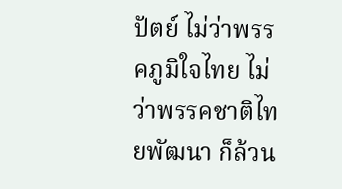ปัตย์ ไม่ว่าพรรคภูมิใจไทย ไม่ว่าพรรคชาติไทยพัฒนา ก็ล้วน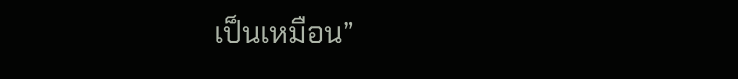เป็นเหมือน”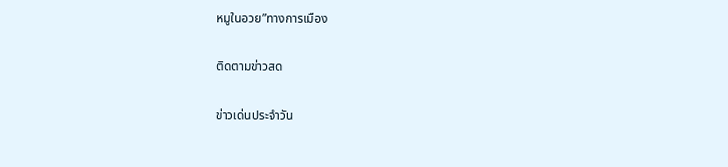หมูในอวย”ทางการเมือง

ติดตามข่าวสด

ข่าวเด่นประจำวัน